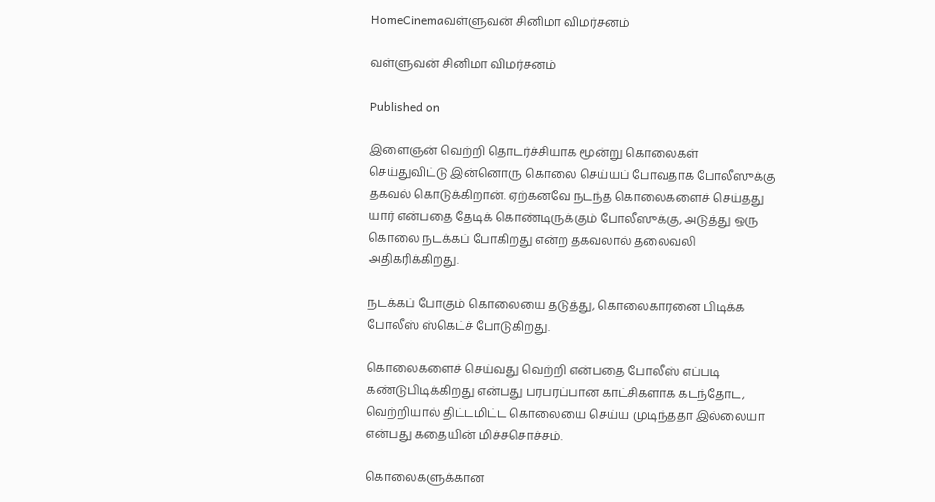HomeCinemaவள்ளுவன் சினிமா விமர்சனம்

வள்ளுவன் சினிமா விமர்சனம்

Published on

இளைஞன் வெற்றி தொடர்ச்சியாக மூன்று கொலைகள் செய்துவிட்டு இன்னொரு கொலை செய்யப் போவதாக போலீஸுக்கு தகவல் கொடுக்கிறான். ஏற்கனவே நடந்த கொலைகளைச் செய்தது யார் என்பதை தேடிக் கொண்டிருக்கும் போலீஸுக்கு, அடுத்து ஒரு கொலை நடக்கப் போகிறது என்ற தகவலால் தலைவலி அதிகரிக்கிறது.

நடக்கப் போகும் கொலையை தடுத்து, கொலைகாரனை பிடிக்க போலீஸ் ஸ்கெட்ச் போடுகிறது.

கொலைகளைச் செய்வது வெற்றி என்பதை போலீஸ் எப்படி கண்டுபிடிக்கிறது என்பது பரபரப்பான காட்சிகளாக கடந்தோட, வெற்றியால் திட்டமிட்ட கொலையை செய்ய முடிந்ததா இல்லையா என்பது கதையின் மிச்சசொச்சம்.

கொலைகளுக்கான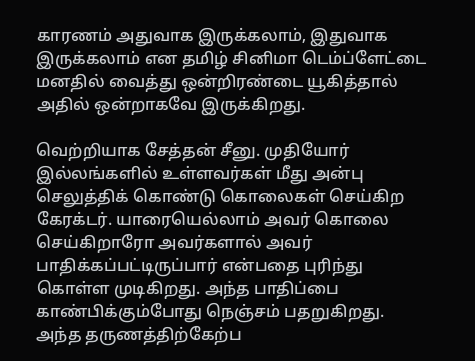காரணம் அதுவாக இருக்கலாம், இதுவாக இருக்கலாம் என தமிழ் சினிமா டெம்ப்ளேட்டை மனதில் வைத்து ஒன்றிரண்டை யூகித்தால் அதில் ஒன்றாகவே இருக்கிறது.

வெற்றியாக சேத்தன் சீனு. முதியோர் இல்லங்களில் உள்ளவர்கள் மீது அன்பு செலுத்திக் கொண்டு கொலைகள் செய்கிற கேரக்டர். யாரையெல்லாம் அவர் கொலை செய்கிறாரோ அவர்களால் அவர் பாதிக்கப்பட்டிருப்பார் என்பதை புரிந்து கொள்ள முடிகிறது. அந்த பாதிப்பை காண்பிக்கும்போது நெஞ்சம் பதறுகிறது. அந்த தருணத்திற்கேற்ப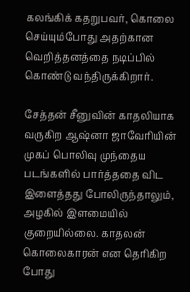கலங்கிக் கதறுபவர், கொலை செய்யும்போது அதற்கான வெறித்தனத்தை நடிப்பில் கொண்டு வந்திருக்கிறார்.

சேத்தன் சீனுவின் காதலியாக வருகிற ஆஷ்னா ஜாவேரியின் முகப் பொலிவு முந்தைய படங்களில் பார்த்ததை விட இளைத்தது போலிருந்தாலும், அழகில் இளமையில் குறையில்லை. காதலன் கொலைகாரன் என தெரிகிற போது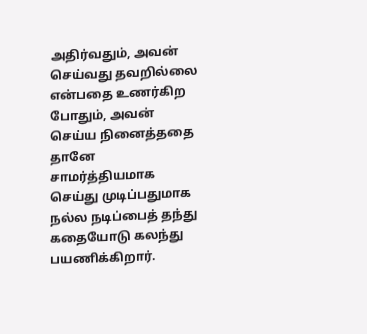அதிர்வதும், அவன் செய்வது தவறில்லை என்பதை உணர்கிற போதும், அவன் செய்ய நினைத்ததை தானே சாமர்த்தியமாக செய்து முடிப்பதுமாக நல்ல நடிப்பைத் தந்து கதையோடு கலந்து பயணிக்கிறார்.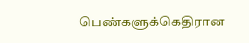பெண்களுக்கெதிரான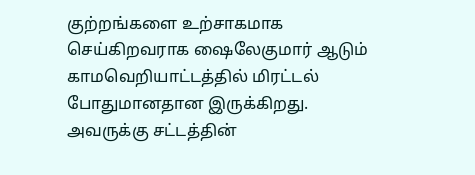குற்றங்களை உற்சாகமாக செய்கிறவராக ஷைலேகுமார் ஆடும் காமவெறியாட்டத்தில் மிரட்டல் போதுமானதான இருக்கிறது. அவருக்கு சட்டத்தின்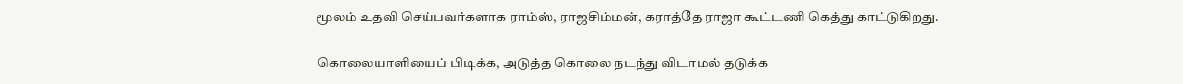மூலம் உதவி செய்பவர்களாக ராம்ஸ், ராஜசிம்மன், கராத்தே ராஜா கூட்டணி கெத்து காட்டுகிறது.

கொலையாளியைப் பிடிக்க, அடுத்த கொலை நடந்து விடாமல் தடுக்க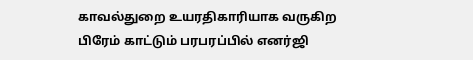காவல்துறை உயரதிகாரியாக வருகிற பிரேம் காட்டும் பரபரப்பில் எனர்ஜி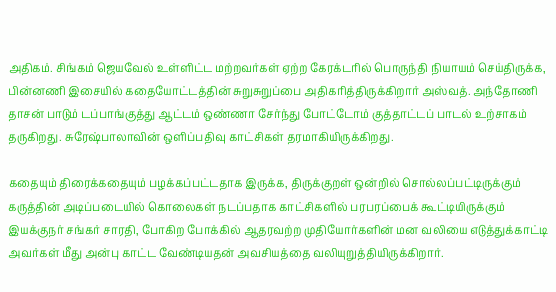அதிகம். சிங்கம் ஜெயவேல் உள்ளிட்ட மற்றவர்கள் ஏற்ற கேரக்டரில் பொருந்தி நியாயம் செய்திருக்க, பின்னணி இசையில் கதையோட்டத்தின் சுறுசுறுப்பை அதிகரித்திருக்கிறார் அஸ்வத். அந்தோணி தாசன் பாடும் டப்பாங்குத்து ஆட்டம் ஒண்ணா சேர்ந்து போட்டோம் குத்தாட்டப் பாடல் உற்சாகம் தருகிறது. சுரேஷ்பாலாவின் ஒளிப்பதிவு காட்சிகள் தரமாகியிருக்கிறது.

கதையும் திரைக்கதையும் பழக்கப்பட்டதாக இருக்க, திருக்குறள் ஒன்றில் சொல்லப்பட்டிருக்கும் கருத்தின் அடிப்படையில் கொலைகள் நடப்பதாக காட்சிகளில் பரபரப்பைக் கூட்டியிருக்கும் இயக்குநர் சங்கர் சாரதி, போகிற போக்கில் ஆதரவற்ற முதியோர்களின் மன வலியை எடுத்துக்காட்டி அவர்கள் மீது அன்பு காட்ட வேண்டியதன் அவசியத்தை வலியுறுத்தியிருக்கிறார்.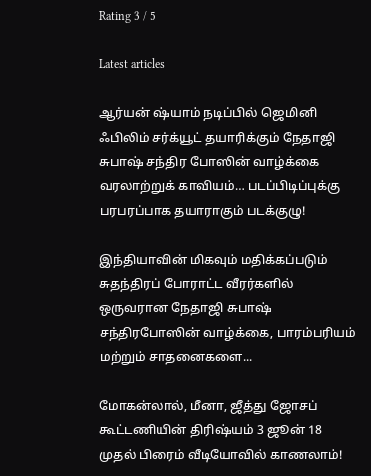Rating 3 / 5

Latest articles

ஆர்யன் ஷ்யாம் நடிப்பில் ஜெமினி ஃபிலிம் சர்க்யூட் தயாரிக்கும் நேதாஜி சுபாஷ் சந்திர போஸின் வாழ்க்கை வரலாற்றுக் காவியம்… படப்பிடிப்புக்கு பரபரப்பாக தயாராகும் படக்குழு!

இந்தியாவின் மிகவும் மதிக்கப்படும் சுதந்திரப் போராட்ட வீரர்களில் ஒருவரான நேதாஜி சுபாஷ் சந்திரபோஸின் வாழ்க்கை, பாரம்பரியம் மற்றும் சாதனைகளை...

மோகன்லால், மீனா, ஜீத்து ஜோசப் கூட்டணியின் திரிஷ்யம் 3 ஜூன் 18 முதல் பிரைம் வீடியோவில் காணலாம்!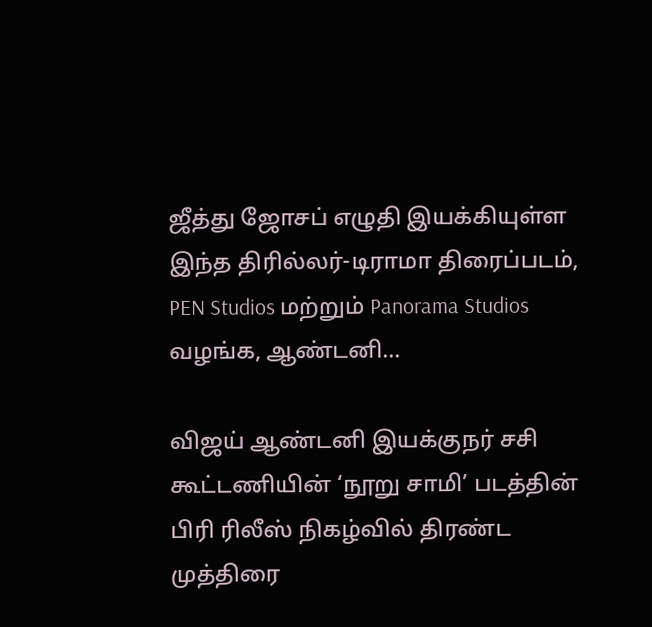ஜீத்து ஜோசப் எழுதி இயக்கியுள்ள இந்த திரில்லர்-டிராமா திரைப்படம், PEN Studios மற்றும் Panorama Studios வழங்க, ஆண்டனி...

விஜய் ஆண்டனி இயக்குநர் சசி கூட்டணியின் ‘நூறு சாமி’ படத்தின் பிரி ரிலீஸ் நிகழ்வில் திரண்ட முத்திரை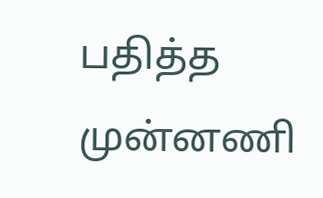பதித்த முன்னணி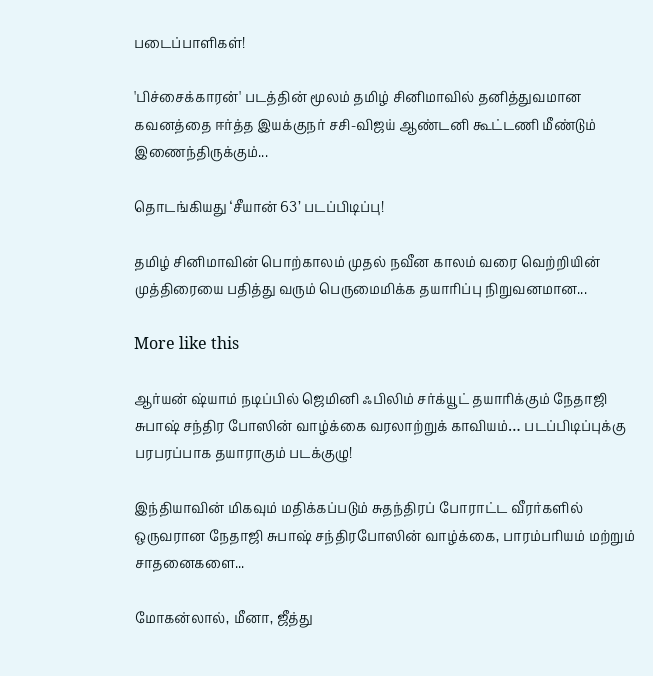படைப்பாளிகள்!

'பிச்சைக்காரன்' படத்தின் மூலம் தமிழ் சினிமாவில் தனித்துவமான கவனத்தை ஈர்த்த இயக்குநர் சசி-விஜய் ஆண்டனி கூட்டணி மீண்டும் இணைந்திருக்கும்...

தொடங்கியது ‘சீயான் 63’ படப்பிடிப்பு!

தமிழ் சினிமாவின் பொற்காலம் முதல் நவீன காலம் வரை வெற்றியின் முத்திரையை பதித்து வரும் பெருமைமிக்க தயாரிப்பு நிறுவனமான...

More like this

ஆர்யன் ஷ்யாம் நடிப்பில் ஜெமினி ஃபிலிம் சர்க்யூட் தயாரிக்கும் நேதாஜி சுபாஷ் சந்திர போஸின் வாழ்க்கை வரலாற்றுக் காவியம்… படப்பிடிப்புக்கு பரபரப்பாக தயாராகும் படக்குழு!

இந்தியாவின் மிகவும் மதிக்கப்படும் சுதந்திரப் போராட்ட வீரர்களில் ஒருவரான நேதாஜி சுபாஷ் சந்திரபோஸின் வாழ்க்கை, பாரம்பரியம் மற்றும் சாதனைகளை...

மோகன்லால், மீனா, ஜீத்து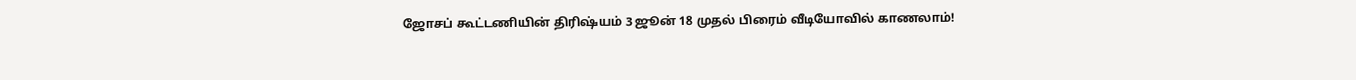ஜோசப் கூட்டணியின் திரிஷ்யம் 3 ஜூன் 18 முதல் பிரைம் வீடியோவில் காணலாம்!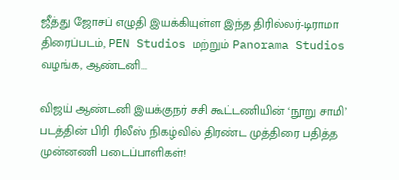ஜீத்து ஜோசப் எழுதி இயக்கியுள்ள இந்த திரில்லர்-டிராமா திரைப்படம், PEN Studios மற்றும் Panorama Studios வழங்க, ஆண்டனி...

விஜய் ஆண்டனி இயக்குநர் சசி கூட்டணியின் ‘நூறு சாமி’ படத்தின் பிரி ரிலீஸ் நிகழ்வில் திரண்ட முத்திரை பதித்த முன்னணி படைப்பாளிகள்!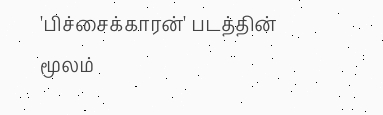'பிச்சைக்காரன்' படத்தின் மூலம்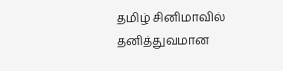தமிழ் சினிமாவில் தனித்துவமான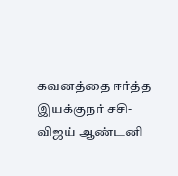கவனத்தை ஈர்த்த இயக்குநர் சசி-விஜய் ஆண்டனி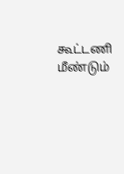கூட்டணி மீண்டும்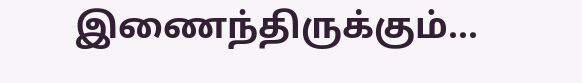இணைந்திருக்கும்...